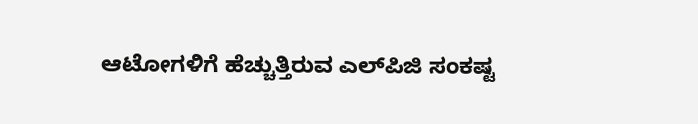ಆಟೋಗಳಿಗೆ ಹೆಚ್ಚುತ್ತಿರುವ ಎಲ್‌ಪಿಜಿ ಸಂಕಷ್ಟ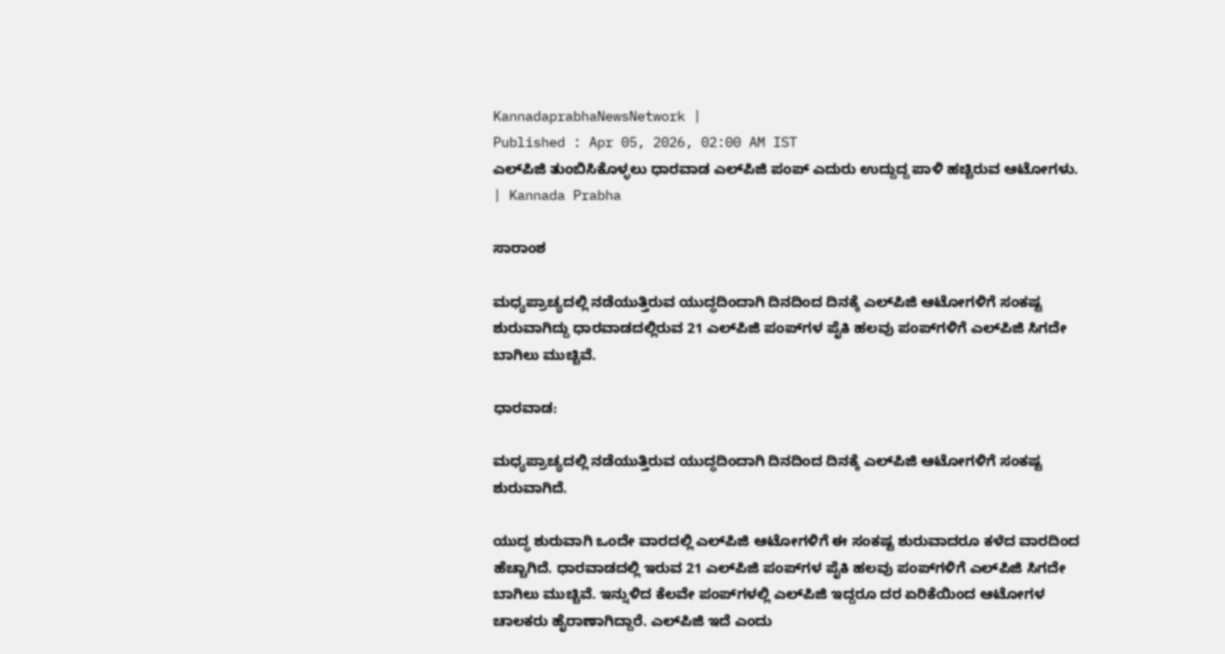KannadaprabhaNewsNetwork |
Published : Apr 05, 2026, 02:00 AM IST
ಎಲ್‌ಪಿಜಿ ತುಂಬಿಸಿಕೊಳ್ಳಲು ಧಾರವಾಡ ಎಲ್‌ಪಿಜಿ ಪಂಪ್‌ ಎದುರು ಉದ್ದುದ್ದ ಪಾಳಿ ಹಚ್ಚಿರುವ ಆಟೋಗಳು. | Kannada Prabha

ಸಾರಾಂಶ

ಮಧ್ಯಪ್ರಾಚ್ಯದಲ್ಲಿ ನಡೆಯುತ್ತಿರುವ ಯುದ್ಧದಿಂದಾಗಿ ದಿನದಿಂದ ದಿನಕ್ಕೆ ಎಲ್‌ಪಿಜಿ ಆಟೋಗಳಿಗೆ ಸಂಕಷ್ಟ ಶುರುವಾಗಿದ್ದು ಧಾರವಾಡದಲ್ಲಿರುವ 21 ಎಲ್‌ಪಿಜಿ ಪಂಪ್‌ಗಳ ಪೈಕಿ ಹಲವು ಪಂಪ್‌ಗಳಿಗೆ ಎಲ್‌ಪಿಜಿ ಸಿಗದೇ ಬಾಗಿಲು ಮುಚ್ಚಿವೆ.

ಧಾರವಾಡ:

ಮಧ್ಯಪ್ರಾಚ್ಯದಲ್ಲಿ ನಡೆಯುತ್ತಿರುವ ಯುದ್ಧದಿಂದಾಗಿ ದಿನದಿಂದ ದಿನಕ್ಕೆ ಎಲ್‌ಪಿಜಿ ಆಟೋಗಳಿಗೆ ಸಂಕಷ್ಟ ಶುರುವಾಗಿದೆ.

ಯುದ್ಧ ಶುರುವಾಗಿ ಒಂದೇ ವಾರದಲ್ಲಿ ಎಲ್‌ಪಿಜಿ ಆಟೋಗಳಿಗೆ ಈ ಸಂಕಷ್ಟ ಶುರುವಾದರೂ ಕಳೆದ ವಾರದಿಂದ ಹೆಚ್ಚಾಗಿದೆ. ಧಾರವಾಡದಲ್ಲಿ ಇರುವ 21 ಎಲ್‌ಪಿಜಿ ಪಂಪ್‌ಗಳ ಪೈಕಿ ಹಲವು ಪಂಪ್‌ಗಳಿಗೆ ಎಲ್‌ಪಿಜಿ ಸಿಗದೇ ಬಾಗಿಲು ಮುಚ್ಚಿವೆ. ಇನ್ನುಳಿದ ಕೆಲವೇ ಪಂಪ್‌ಗಳಲ್ಲಿ ಎಲ್‌ಪಿಜಿ ಇದ್ದರೂ ದರ ಏರಿಕೆಯಿಂದ ಆಟೋಗಳ ಚಾಲಕರು ಹೈರಾಣಾಗಿದ್ದಾರೆ. ಎಲ್‌ಪಿಜಿ ಇದೆ ಎಂದು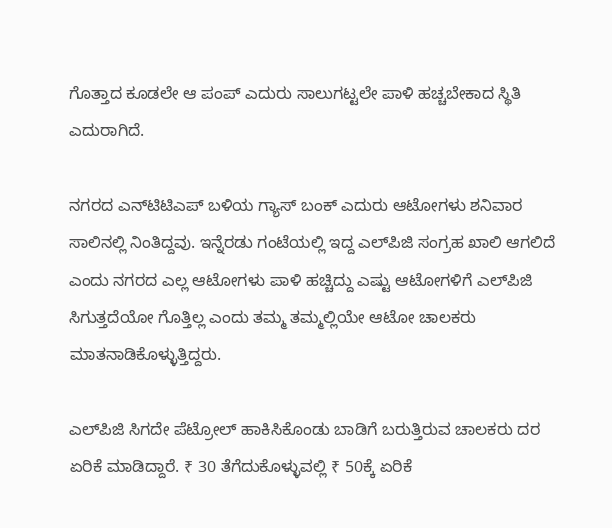ಗೊತ್ತಾದ ಕೂಡಲೇ ಆ ಪಂಪ್ ಎದುರು ಸಾಲುಗಟ್ಟಲೇ ಪಾಳಿ ಹಚ್ಚಬೇಕಾದ ಸ್ಥಿತಿ ಎದುರಾಗಿದೆ.

ನಗರದ ಎನ್‌ಟಿಟಿಎಪ್‌ ಬಳಿಯ ಗ್ಯಾಸ್ ಬಂಕ್ ಎದುರು ಆಟೋಗಳು ಶನಿವಾರ ಸಾಲಿನಲ್ಲಿ ನಿಂತಿದ್ದವು. ಇನ್ನೆರಡು ಗಂಟೆಯಲ್ಲಿ ಇದ್ದ ಎಲ್‌ಪಿಜಿ ಸಂಗ್ರಹ ಖಾಲಿ ಆಗಲಿದೆ ಎಂದು ನಗರದ ಎಲ್ಲ ಆಟೋಗಳು ಪಾಳಿ ಹಚ್ಚಿದ್ದು ಎಷ್ಟು ಆಟೋಗಳಿಗೆ ಎಲ್‌ಪಿಜಿ ಸಿಗುತ್ತದೆಯೋ ಗೊತ್ತಿಲ್ಲ ಎಂದು ತಮ್ಮ ತಮ್ಮಲ್ಲಿಯೇ ಆಟೋ ಚಾಲಕರು ಮಾತನಾಡಿಕೊಳ್ಳುತ್ತಿದ್ದರು.

ಎಲ್‌ಪಿಜಿ ಸಿಗದೇ ಪೆಟ್ರೋಲ್‌ ಹಾಕಿಸಿಕೊಂಡು ಬಾಡಿಗೆ ಬರುತ್ತಿರುವ ಚಾಲಕರು ದರ ಏರಿಕೆ ಮಾಡಿದ್ದಾರೆ. ₹ 30 ತೆಗೆದುಕೊಳ್ಳುವಲ್ಲಿ ₹ 50ಕ್ಕೆ ಏರಿಕೆ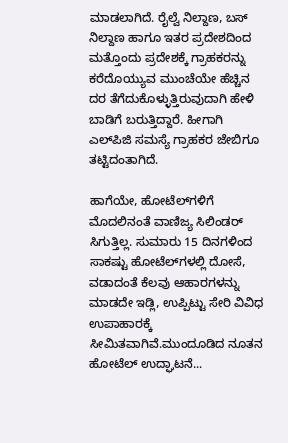ಮಾಡಲಾಗಿದೆ. ರೈಲ್ವೆ ನಿಲ್ದಾಣ, ಬಸ್ ನಿಲ್ದಾಣ ಹಾಗೂ ಇತರ ಪ್ರದೇಶದಿಂದ ಮತ್ತೊಂದು ಪ್ರದೇಶಕ್ಕೆ ಗ್ರಾಹಕರನ್ನು ಕರೆದೊಯ್ಯುವ ಮುಂಚೆಯೇ ಹೆಚ್ಚಿನ ದರ ತೆಗೆದುಕೊಳ್ಳುತ್ತಿರುವುದಾಗಿ ಹೇಳಿ ಬಾಡಿಗೆ ಬರುತ್ತಿದ್ದಾರೆ. ಹೀಗಾಗಿ ಎಲ್‌ಪಿಜಿ ಸಮಸ್ಯೆ ಗ್ರಾಹಕರ ಜೇಬಿಗೂ ತಟ್ಟಿದಂತಾಗಿದೆ.

ಹಾಗೆಯೇ, ಹೋಟೆಲ್‌ಗಳಿಗೆ ಮೊದಲಿನಂತೆ ವಾಣಿಜ್ಯ ಸಿಲಿಂಡರ್‌ ಸಿಗುತ್ತಿಲ್ಲ. ಸುಮಾರು 15 ದಿನಗಳಿಂದ ಸಾಕಷ್ಟು ಹೋಟೆಲ್‌ಗಳಲ್ಲಿ ದೋಸೆ, ವಡಾದಂತೆ ಕೆಲವು ಆಹಾರಗಳನ್ನು ಮಾಡದೇ ಇಡ್ಲಿ, ಉಪ್ಪಿಟ್ಟು ಸೇರಿ ವಿವಿಧ ಉಪಾಹಾರಕ್ಕೆ ಸೀಮಿತವಾಗಿವೆ.ಮುಂದೂಡಿದ ನೂತನ ಹೋಟೆಲ್‌ ಉದ್ಘಾಟನೆ...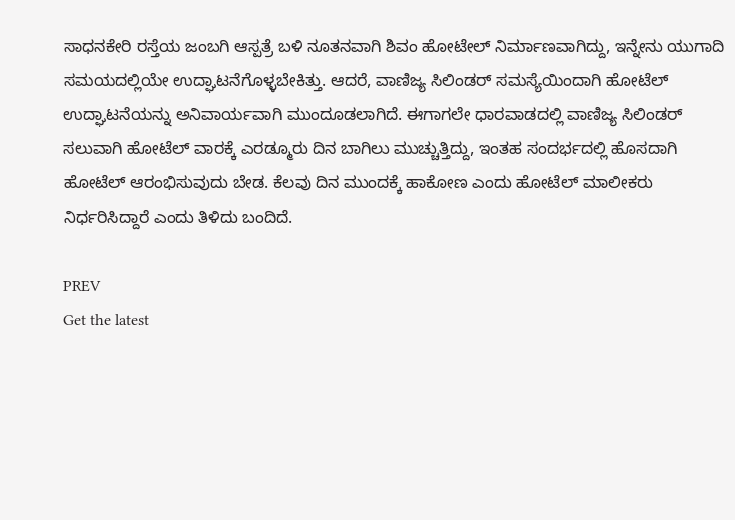ಸಾಧನಕೇರಿ ರಸ್ತೆಯ ಜಂಬಗಿ ಆಸ್ಪತ್ರೆ ಬಳಿ ನೂತನವಾಗಿ ಶಿವಂ ಹೋಟೇಲ್‌ ನಿರ್ಮಾಣವಾಗಿದ್ದು, ಇನ್ನೇನು ಯುಗಾದಿ ಸಮಯದಲ್ಲಿಯೇ ಉದ್ಘಾಟನೆಗೊಳ್ಳಬೇಕಿತ್ತು. ಆದರೆ, ವಾಣಿಜ್ಯ ಸಿಲಿಂಡರ್‌ ಸಮಸ್ಯೆಯಿಂದಾಗಿ ಹೋಟೆಲ್‌ ಉದ್ಘಾಟನೆಯನ್ನು ಅನಿವಾರ್ಯವಾಗಿ ಮುಂದೂಡಲಾಗಿದೆ. ಈಗಾಗಲೇ ಧಾರವಾಡದಲ್ಲಿ ವಾಣಿಜ್ಯ ಸಿಲಿಂಡರ್‌ ಸಲುವಾಗಿ ಹೋಟೆಲ್‌ ವಾರಕ್ಕೆ ಎರಡ್ಮೂರು ದಿನ ಬಾಗಿಲು ಮುಚ್ಚುತ್ತಿದ್ದು, ಇಂತಹ ಸಂದರ್ಭದಲ್ಲಿ ಹೊಸದಾಗಿ ಹೋಟೆಲ್‌ ಆರಂಭಿಸುವುದು ಬೇಡ. ಕೆಲವು ದಿನ ಮುಂದಕ್ಕೆ ಹಾಕೋಣ ಎಂದು ಹೋಟೆಲ್‌ ಮಾಲೀಕರು ನಿರ್ಧರಿಸಿದ್ದಾರೆ ಎಂದು ತಿಳಿದು ಬಂದಿದೆ.

PREV
Get the latest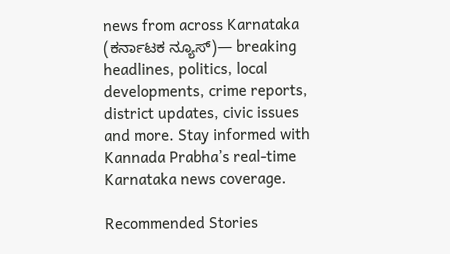news from across Karnataka (ಕರ್ನಾಟಕ ನ್ಯೂಸ್)— breaking headlines, politics, local developments, crime reports, district updates, civic issues and more. Stay informed with Kannada Prabha’s real‑time Karnataka news coverage.

Recommended Stories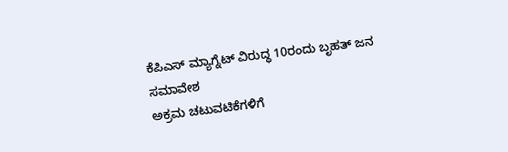ಕೆಪಿಎಸ್ ಮ್ಯಾಗ್ನೆಟ್ ವಿರುದ್ಧ 10ರಂದು ಬೃಹತ್ ಜನ ಸಮಾವೇಶ
ಅಕ್ರಮ ಚಟುವಟಿಕೆಗಳಿಗೆ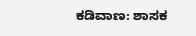ಕಡಿವಾಣ: ಶಾಸಕ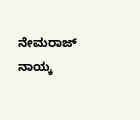ನೇಮರಾಜ್ ನಾಯ್ಕ